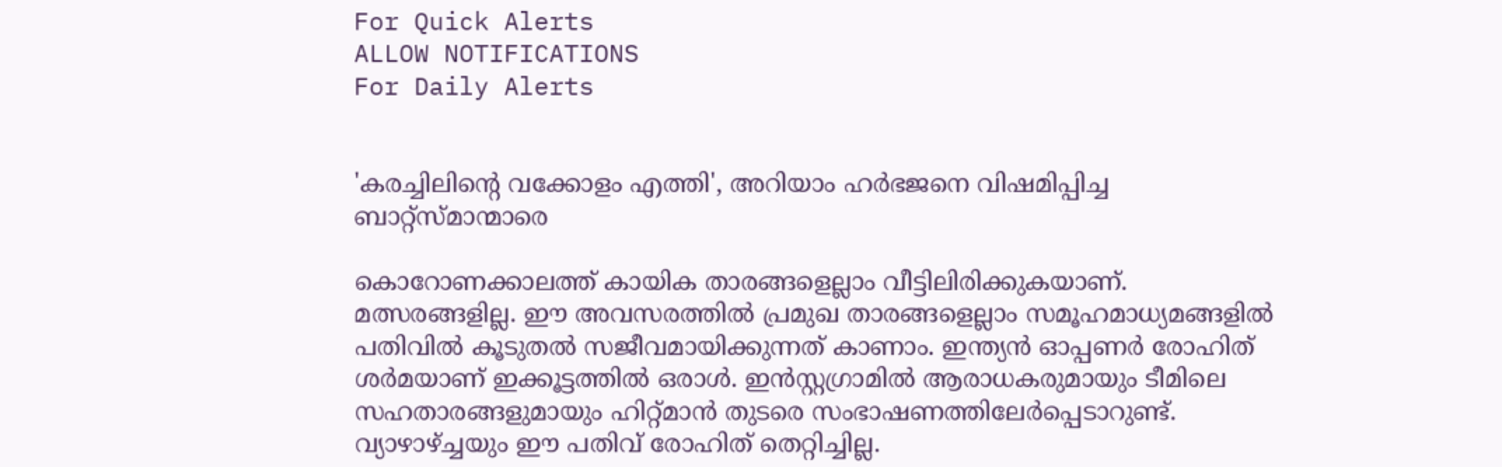For Quick Alerts
ALLOW NOTIFICATIONS
For Daily Alerts


'കരച്ചിലിന്റെ വക്കോളം എത്തി', അറിയാം ഹര്‍ഭജനെ വിഷമിപ്പിച്ച ബാറ്റ്‌സ്മാന്മാരെ

കൊറോണക്കാലത്ത് കായിക താരങ്ങളെല്ലാം വീട്ടിലിരിക്കുകയാണ്. മത്സരങ്ങളില്ല. ഈ അവസരത്തില്‍ പ്രമുഖ താരങ്ങളെല്ലാം സമൂഹമാധ്യമങ്ങളില്‍ പതിവില്‍ കൂടുതല്‍ സജീവമായിക്കുന്നത് കാണാം. ഇന്ത്യന്‍ ഓപ്പണര്‍ രോഹിത് ശര്‍മയാണ് ഇക്കൂട്ടത്തില്‍ ഒരാള്‍. ഇന്‍സ്റ്റഗ്രാമില്‍ ആരാധകരുമായും ടീമിലെ സഹതാരങ്ങളുമായും ഹിറ്റ്മാന്‍ തുടരെ സംഭാഷണത്തിലേര്‍പ്പെടാറുണ്ട്. വ്യാഴാഴ്ച്ചയും ഈ പതിവ് രോഹിത് തെറ്റിച്ചില്ല.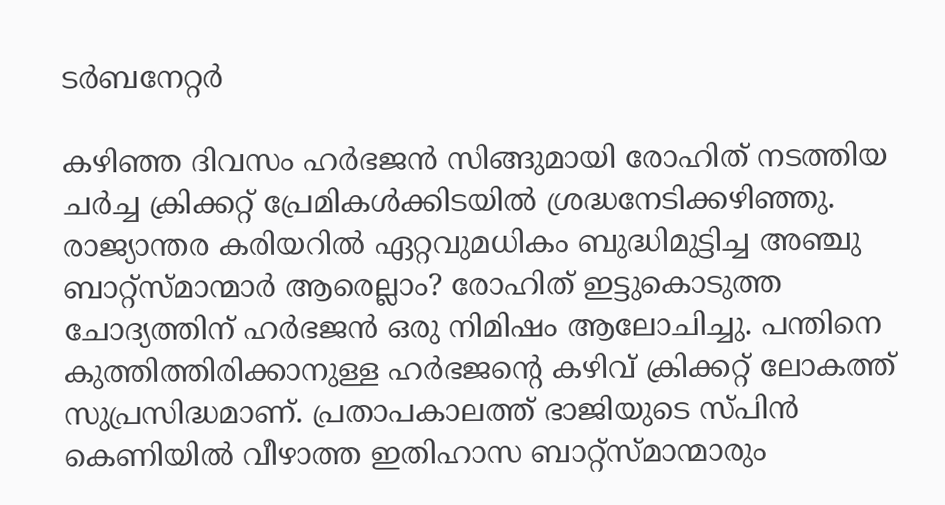ടർബനേറ്റർ

കഴിഞ്ഞ ദിവസം ഹര്‍ഭജന്‍ സിങ്ങുമായി രോഹിത് നടത്തിയ ചര്‍ച്ച ക്രിക്കറ്റ് പ്രേമികള്‍ക്കിടയില്‍ ശ്രദ്ധനേടിക്കഴിഞ്ഞു. രാജ്യാന്തര കരിയറില്‍ ഏറ്റവുമധികം ബുദ്ധിമുട്ടിച്ച അഞ്ചു ബാറ്റ്‌സ്മാന്മാര്‍ ആരെല്ലാം? രോഹിത് ഇട്ടുകൊടുത്ത ചോദ്യത്തിന് ഹര്‍ഭജന്‍ ഒരു നിമിഷം ആലോചിച്ചു. പന്തിനെ കുത്തിത്തിരിക്കാനുള്ള ഹര്‍ഭജന്റെ കഴിവ് ക്രിക്കറ്റ് ലോകത്ത് സുപ്രസിദ്ധമാണ്. പ്രതാപകാലത്ത് ഭാജിയുടെ സ്പിന്‍ കെണിയില്‍ വീഴാത്ത ഇതിഹാസ ബാറ്റ്‌സ്മാന്മാരും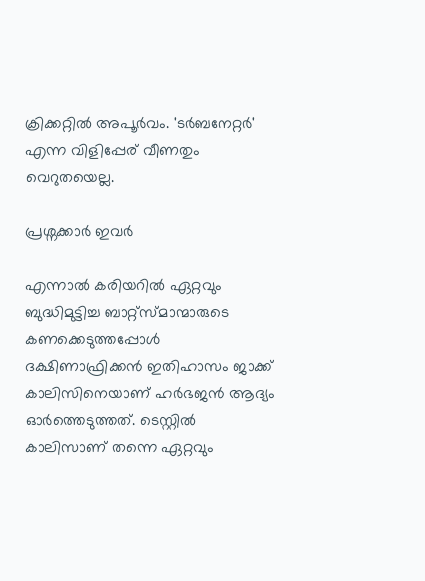ക്രിക്കറ്റില്‍ അപൂര്‍വം. 'ടര്‍ബനേറ്റര്‍' എന്ന വിളിപ്പേര് വീണതും വെറുതയെല്ല.

പ്രശ്നക്കാർ ഇവർ

എന്നാല്‍ കരിയറില്‍ ഏറ്റവും ബുദ്ധിമുട്ടിച്ച ബാറ്റ്‌സ്മാന്മാരുടെ കണക്കെടുത്തപ്പോള്‍ ദക്ഷിണാഫ്രിക്കന്‍ ഇതിഹാസം ജാക്ക് കാലിസിനെയാണ് ഹര്‍ഭജന്‍ ആദ്യം ഓര്‍ത്തെടുത്തത്. ടെസ്റ്റില്‍ കാലിസാണ് തന്നെ ഏറ്റവും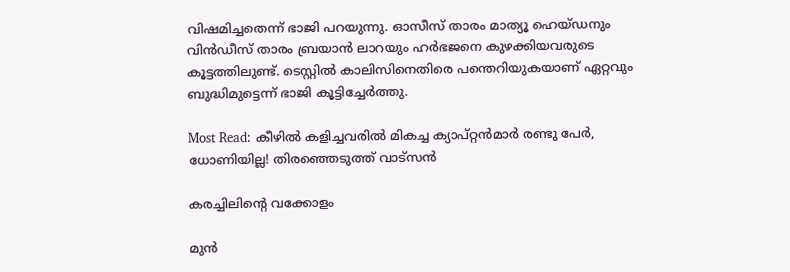വിഷമിച്ചതെന്ന് ഭാജി പറയുന്നു. ഓസീസ് താരം മാത്യൂ ഹെയ്ഡനും വിന്‍ഡീസ് താരം ബ്രയാന്‍ ലാറയും ഹര്‍ഭജനെ കുഴക്കിയവരുടെ കൂട്ടത്തിലുണ്ട്. ടെസ്റ്റില്‍ കാലിസിനെതിരെ പന്തെറിയുകയാണ് ഏറ്റവും ബുദ്ധിമുട്ടെന്ന് ഭാജി കൂട്ടിച്ചേര്‍ത്തു.

Most Read: കീഴില്‍ കളിച്ചവരില്‍ മികച്ച ക്യാപ്റ്റന്‍മാര്‍ രണ്ടു പേര്‍, ധോണിയില്ല! തിരഞ്ഞെടുത്ത് വാട്‌സന്‍

കരച്ചിലിന്റെ വക്കോളം

മുന്‍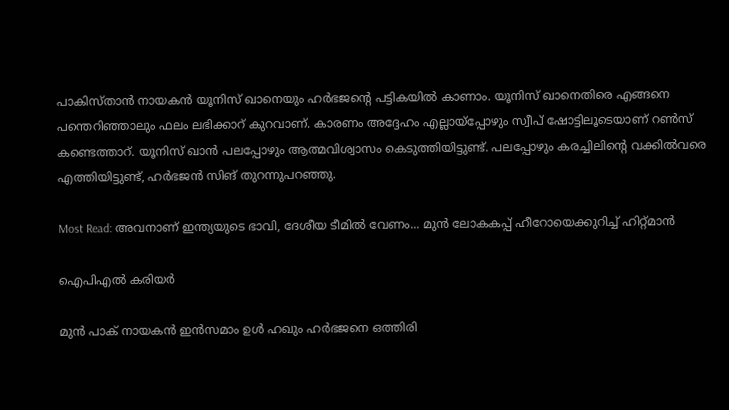പാകിസ്താന്‍ നായകന്‍ യൂനിസ് ഖാനെയും ഹര്‍ഭജന്റെ പട്ടികയില്‍ കാണാം. യൂനിസ് ഖാനെതിരെ എങ്ങനെ പന്തെറിഞ്ഞാലും ഫലം ലഭിക്കാറ് കുറവാണ്. കാരണം അദ്ദേഹം എല്ലായ്‌പ്പോഴും സ്വീപ് ഷോട്ടിലൂടെയാണ് റണ്‍സ് കണ്ടെത്താറ്. യൂനിസ് ഖാന്‍ പലപ്പോഴും ആത്മവിശ്വാസം കെടുത്തിയിട്ടുണ്ട്. പലപ്പോഴും കരച്ചിലിന്റെ വക്കില്‍വരെ എത്തിയിട്ടുണ്ട്, ഹര്‍ഭജന്‍ സിങ് തുറന്നുപറഞ്ഞു.

Most Read: അവനാണ് ഇന്ത്യയുടെ ഭാവി, ദേശീയ ടീമില്‍ വേണം... മുന്‍ ലോകകപ്പ് ഹീറോയെക്കുറിച്ച് ഹിറ്റ്മാന്‍

ഐപിഎൽ കരിയർ

മുന്‍ പാക് നായകന്‍ ഇന്‍സമാം ഉള്‍ ഹഖും ഹര്‍ഭജനെ ഒത്തിരി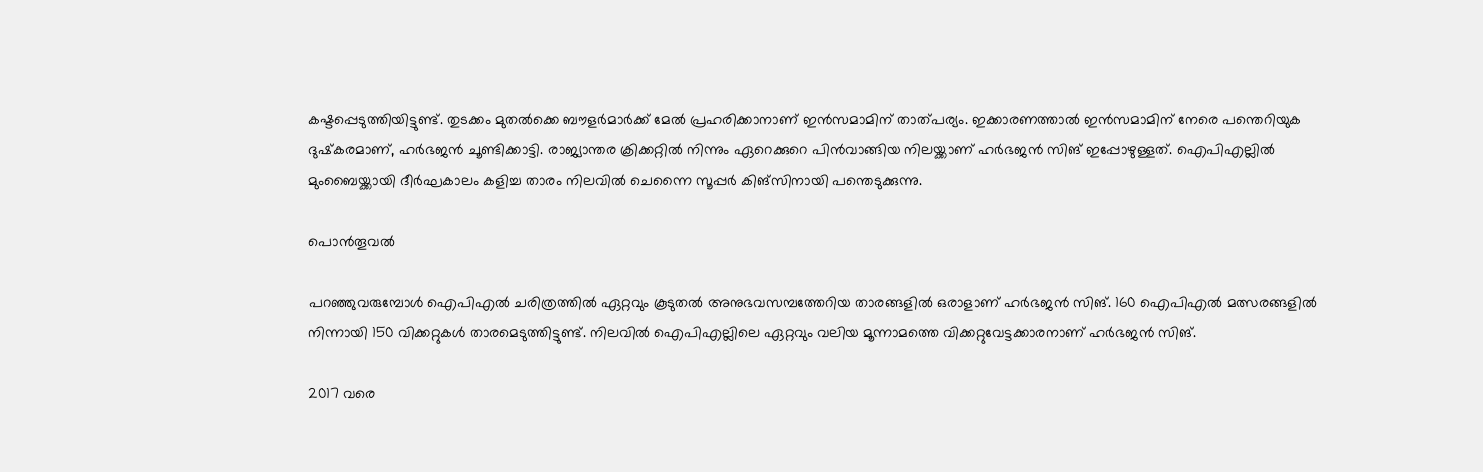കഷ്ടപ്പെടുത്തിയിട്ടുണ്ട്. തുടക്കം മുതല്‍ക്കെ ബൗളര്‍മാര്‍ക്ക് മേല്‍ പ്രഹരിക്കാനാണ് ഇന്‍സമാമിന് താത്പര്യം. ഇക്കാരണത്താല്‍ ഇന്‍സമാമിന് നേരെ പന്തെറിയുക ദുഷ്‌കരമാണ്, ഹര്‍ഭജന്‍ ചൂണ്ടിക്കാട്ടി. രാജ്യാന്തര ക്രിക്കറ്റില്‍ നിന്നും ഏറെക്കുറെ പിന്‍വാങ്ങിയ നിലയ്ക്കാണ് ഹര്‍ഭജന്‍ സിങ് ഇപ്പോഴുള്ളത്. ഐപിഎല്ലില്‍ മുംബൈയ്ക്കായി ദീര്‍ഘകാലം കളിച്ച താരം നിലവില്‍ ചെന്നൈ സൂപ്പര്‍ കിങ്‌സിനായി പന്തെടുക്കുന്നു.

പൊൻതൂവൽ

പറഞ്ഞുവരുമ്പോള്‍ ഐപിഎല്‍ ചരിത്രത്തില്‍ ഏറ്റവും കൂടുതല്‍ അനുഭവസമ്പത്തേറിയ താരങ്ങളില്‍ ഒരാളാണ് ഹര്‍ഭജന്‍ സിങ്. 160 ഐപിഎല്‍ മത്സരങ്ങളില്‍ നിന്നായി 150 വിക്കറ്റുകള്‍ താരമെടുത്തിട്ടുണ്ട്. നിലവില്‍ ഐപിഎല്ലിലെ ഏറ്റവും വലിയ മൂന്നാമത്തെ വിക്കറ്റുവേട്ടക്കാരനാണ് ഹര്‍ഭജന്‍ സിങ്.

2017 വരെ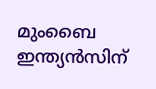മുംബൈ ഇന്ത്യന്‍സിന്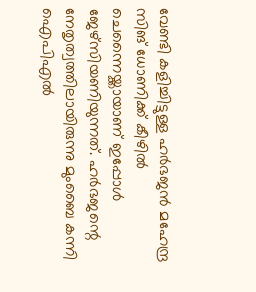വേണ്ടി കളിച്ചിട്ടുള്ള ഹര്‍ഭജന്‍ മഹേന്ദ്ര സിങ് ധോണിക്ക് കീഴില്‍ ചെന്നൈയ്ക്കായാണ് ഇപ്പോള്‍ ജേഴ്സിയണിയുന്നത്. ഹര്‍ഭജന്റെ നേതൃത്വത്തിലായിരുന്നു മുംബൈ കന്നി ഐപിഎല്‍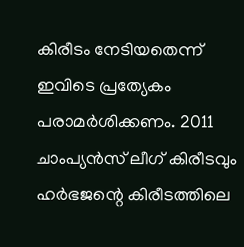കിരീടം നേടിയതെന്ന് ഇവിടെ പ്രത്യേകം പരാമര്‍ശിക്കണം. 2011 ചാംപ്യന്‍സ് ലീഗ് കിരീടവും ഹര്‍ഭജന്റെ കിരീടത്തിലെ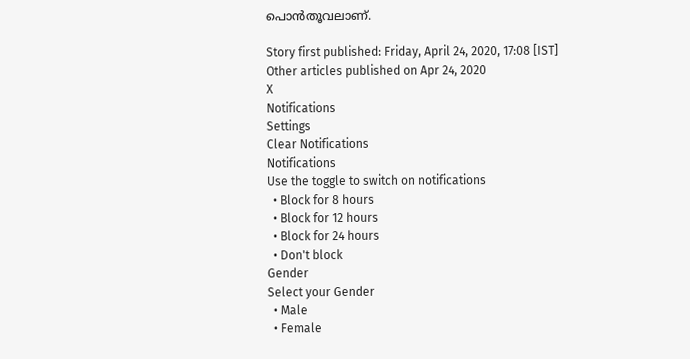പൊന്‍തൂവലാണ്.

Story first published: Friday, April 24, 2020, 17:08 [IST]
Other articles published on Apr 24, 2020
X
Notifications
Settings
Clear Notifications
Notifications
Use the toggle to switch on notifications
  • Block for 8 hours
  • Block for 12 hours
  • Block for 24 hours
  • Don't block
Gender
Select your Gender
  • Male
  • Female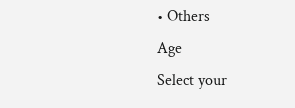• Others
Age
Select your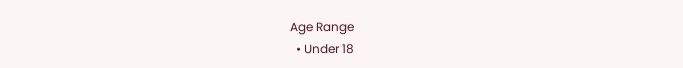Age Range
  • Under 18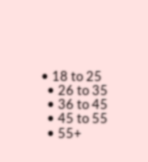• 18 to 25
  • 26 to 35
  • 36 to 45
  • 45 to 55
  • 55+